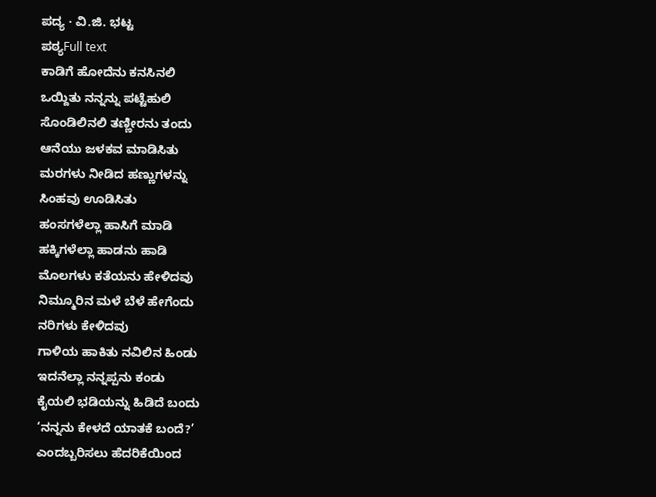ಪದ್ಯ · ವಿ.ಜಿ. ಭಟ್ಟ
ಪಠ್ಯFull text
ಕಾಡಿಗೆ ಹೋದೆನು ಕನಸಿನಲಿ
ಒಯ್ದಿತು ನನ್ನನ್ನು ಪಟ್ಟೆಹುಲಿ
ಸೊಂಡಿಲಿನಲಿ ತಣ್ಣೀರನು ತಂದು
ಆನೆಯು ಜಳಕವ ಮಾಡಿಸಿತು
ಮರಗಳು ನೀಡಿದ ಹಣ್ಣುಗಳನ್ನು
ಸಿಂಹವು ಊಡಿಸಿತು
ಹಂಸಗಳೆಲ್ಲಾ ಹಾಸಿಗೆ ಮಾಡಿ
ಹಕ್ಕಿಗಳೆಲ್ಲಾ ಹಾಡನು ಹಾಡಿ
ಮೊಲಗಳು ಕತೆಯನು ಹೇಳಿದವು
ನಿಮ್ಮೂರಿನ ಮಳೆ ಬೆಳೆ ಹೇಗೆಂದು
ನರಿಗಳು ಕೇಳಿದವು
ಗಾಳಿಯ ಹಾಕಿತು ನವಿಲಿನ ಹಿಂಡು
ಇದನೆಲ್ಲಾ ನನ್ನಪ್ಪನು ಕಂಡು
ಕೈಯಲಿ ಭಡಿಯನ್ನು ಹಿಡಿದೆ ಬಂದು
‘ನನ್ನನು ಕೇಳದೆ ಯಾತಕೆ ಬಂದೆ?’
ಎಂದಬ್ಬರಿಸಲು ಹೆದರಿಕೆಯಿಂದ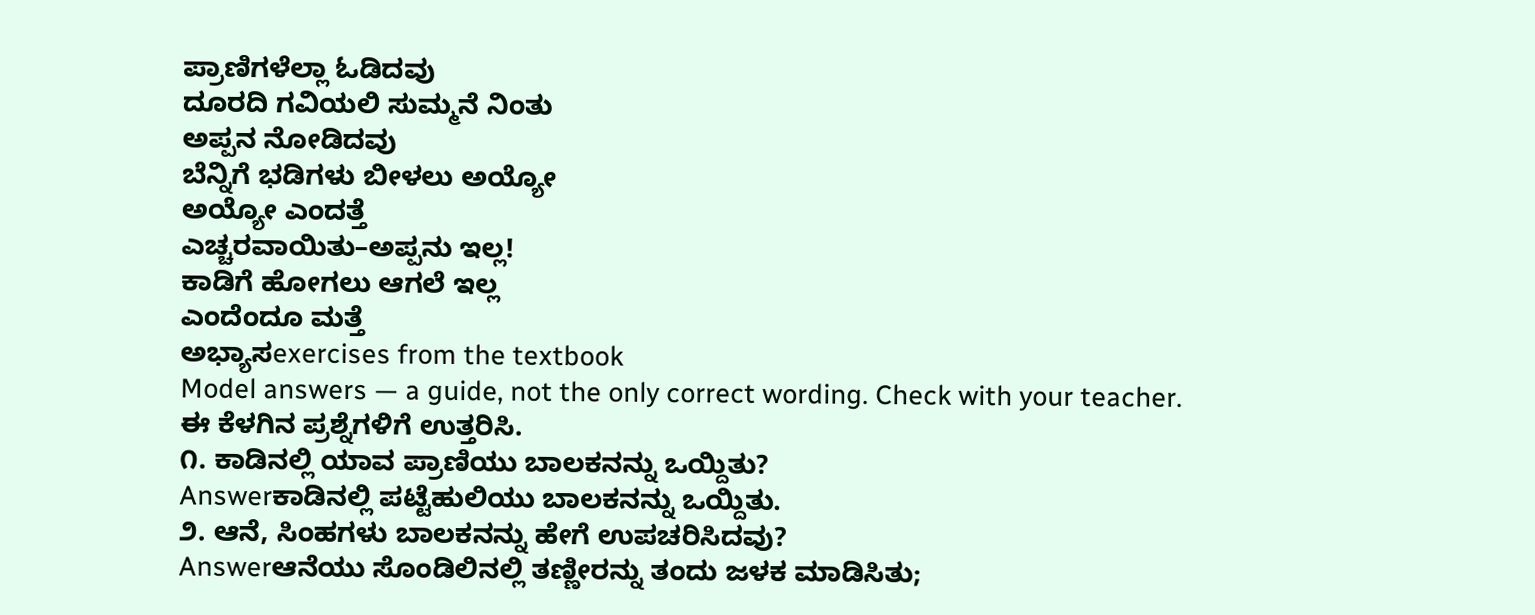ಪ್ರಾಣಿಗಳೆಲ್ಲಾ ಓಡಿದವು
ದೂರದಿ ಗವಿಯಲಿ ಸುಮ್ಮನೆ ನಿಂತು
ಅಪ್ಪನ ನೋಡಿದವು
ಬೆನ್ನಿಗೆ ಭಡಿಗಳು ಬೀಳಲು ಅಯ್ಯೋ
ಅಯ್ಯೋ ಎಂದತ್ತೆ
ಎಚ್ಚರವಾಯಿತು–ಅಪ್ಪನು ಇಲ್ಲ!
ಕಾಡಿಗೆ ಹೋಗಲು ಆಗಲೆ ಇಲ್ಲ
ಎಂದೆಂದೂ ಮತ್ತೆ
ಅಭ್ಯಾಸexercises from the textbook
Model answers — a guide, not the only correct wording. Check with your teacher.
ಈ ಕೆಳಗಿನ ಪ್ರಶ್ನೆಗಳಿಗೆ ಉತ್ತರಿಸಿ.
೧. ಕಾಡಿನಲ್ಲಿ ಯಾವ ಪ್ರಾಣಿಯು ಬಾಲಕನನ್ನು ಒಯ್ದಿತು?
Answerಕಾಡಿನಲ್ಲಿ ಪಟ್ಟೆಹುಲಿಯು ಬಾಲಕನನ್ನು ಒಯ್ದಿತು.
೨. ಆನೆ, ಸಿಂಹಗಳು ಬಾಲಕನನ್ನು ಹೇಗೆ ಉಪಚರಿಸಿದವು?
Answerಆನೆಯು ಸೊಂಡಿಲಿನಲ್ಲಿ ತಣ್ಣೀರನ್ನು ತಂದು ಜಳಕ ಮಾಡಿಸಿತು;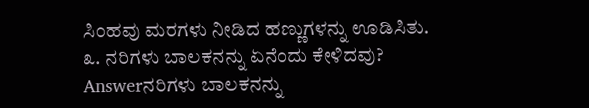ಸಿಂಹವು ಮರಗಳು ನೀಡಿದ ಹಣ್ಣುಗಳನ್ನು ಊಡಿಸಿತು.
೩. ನರಿಗಳು ಬಾಲಕನನ್ನು ಏನೆಂದು ಕೇಳಿದವು?
Answerನರಿಗಳು ಬಾಲಕನನ್ನು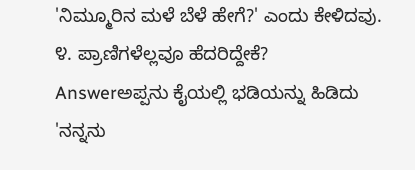'ನಿಮ್ಮೂರಿನ ಮಳೆ ಬೆಳೆ ಹೇಗೆ?' ಎಂದು ಕೇಳಿದವು.
೪. ಪ್ರಾಣಿಗಳೆಲ್ಲವೂ ಹೆದರಿದ್ದೇಕೆ?
Answerಅಪ್ಪನು ಕೈಯಲ್ಲಿ ಭಡಿಯನ್ನು ಹಿಡಿದು 'ನನ್ನನು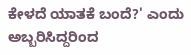ಕೇಳದೆ ಯಾತಕೆ ಬಂದೆ?' ಎಂದು ಅಬ್ಬರಿಸಿದ್ದರಿಂದ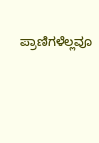ಪ್ರಾಣಿಗಳೆಲ್ಲವೂ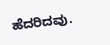ಹೆದರಿದವು.